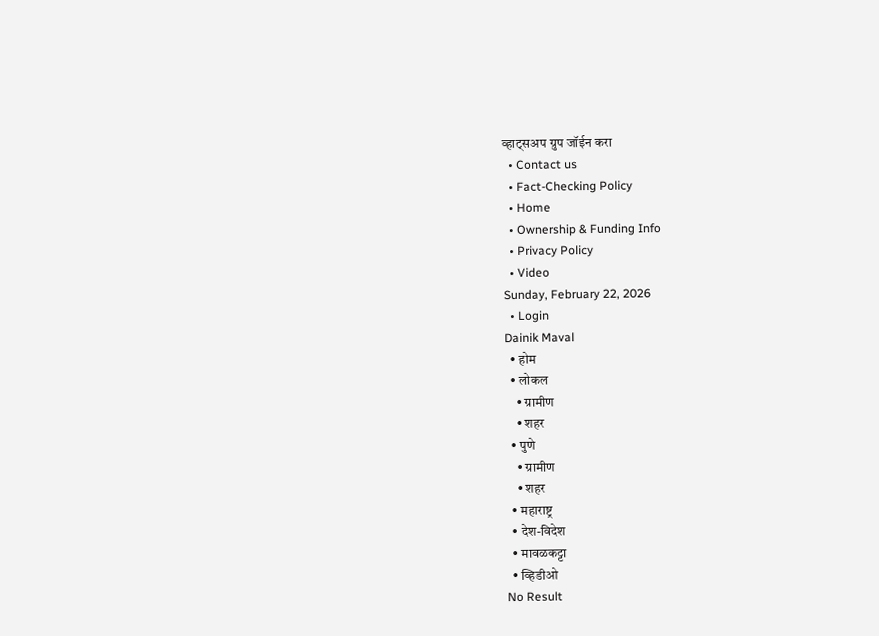व्हाट्सअप ग्रुप जॉईन करा
  • Contact us
  • Fact-Checking Policy
  • Home
  • Ownership & Funding Info
  • Privacy Policy
  • Video
Sunday, February 22, 2026
  • Login
Dainik Maval
  • होम
  • लोकल
    • ग्रामीण
    • शहर
  • पुणे
    • ग्रामीण
    • शहर
  • महाराष्ट्र
  • देश-विदेश
  • मावळकट्टा
  • व्हिडीओ
No Result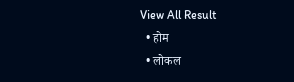View All Result
  • होम
  • लोकल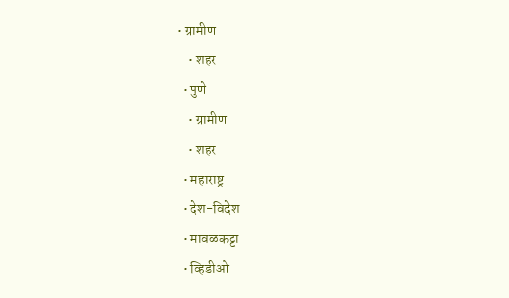• ग्रामीण
    • शहर
  • पुणे
    • ग्रामीण
    • शहर
  • महाराष्ट्र
  • देश-विदेश
  • मावळकट्टा
  • व्हिडीओ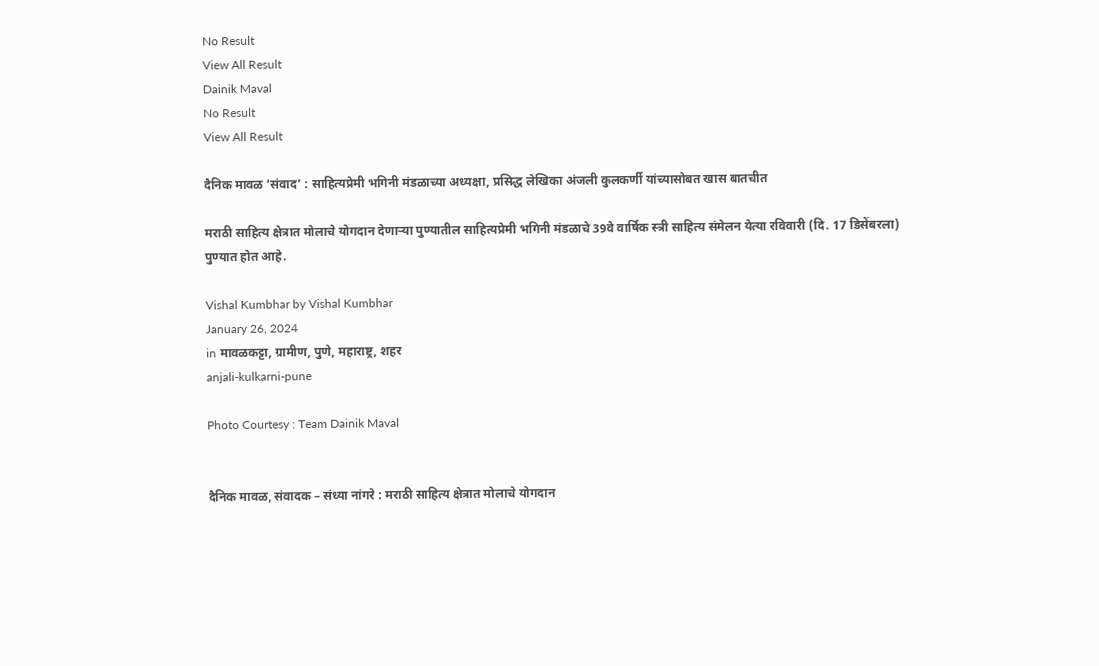No Result
View All Result
Dainik Maval
No Result
View All Result

दैनिक मावळ ‘संवाद’ : साहित्यप्रेमी भगिनी मंडळाच्या अध्यक्षा, प्रसिद्ध लेखिका अंजली कुलकर्णी यांच्यासोबत खास बातचीत

मराठी साहित्य क्षेत्रात मोलाचे योगदान देणाऱ्या पुण्यातील साहित्यप्रेमी भगिनी मंडळाचे 39वे वार्षिक स्त्री साहित्य संमेलन येत्या रविवारी (दि. 17 डिसेंबरला) पुण्यात होत आहे.

Vishal Kumbhar by Vishal Kumbhar
January 26, 2024
in मावळकट्टा, ग्रामीण, पुणे, महाराष्ट्र, शहर
anjali-kulkarni-pune

Photo Courtesy : Team Dainik Maval


दैनिक मावळ, संवादक – संध्या नांगरे : मराठी साहित्य क्षेत्रात मोलाचे योगदान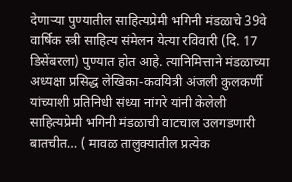देणाऱ्या पुण्यातील साहित्यप्रेमी भगिनी मंडळाचे 39वे वार्षिक स्त्री साहित्य संमेलन येत्या रविवारी (दि. 17 डिसेंबरला) पुण्यात होत आहे. त्यानिमित्ताने मंडळाच्या अध्यक्षा प्रसिद्ध लेखिका-कवयित्री अंजली कुलकर्णी यांच्याशी प्रतिनिधी संध्या नांगरे यांनी केलेली साहित्यप्रेमी भगिनी मंडळाची वाटचाल उलगडणारी बातचीत… ( मावळ तालुक्यातील प्रत्येक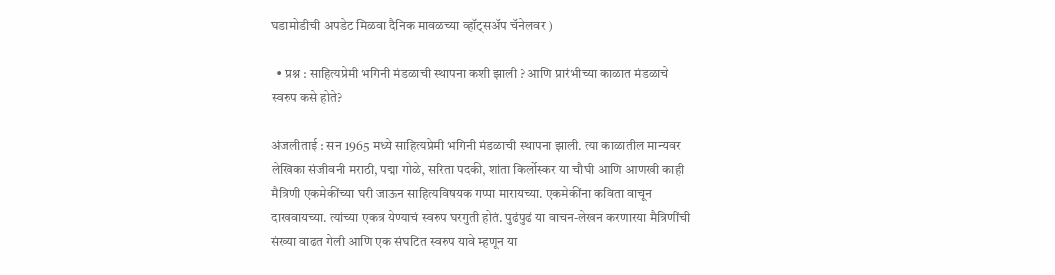घडामोडीची अपडेट मिळवा दैनिक मावळच्या व्हॉट्सअ‍ॅप चॅनेलवर )

  • प्रश्न : साहित्यप्रेमी भगिनी मंडळाची स्थापना कशी झाली ? आणि प्रारंभीच्या काळात मंडळाचे स्वरुप कसे होते?

अंजलीताई : सन 1965 मध्ये साहित्यप्रेमी भगिनी मंडळाची स्थापना झाली. त्या काळातील मान्यवर लेखिका संजीवनी मराठी, पद्मा गोळे, सरिता पदकी, शांता किर्लोस्कर या चौघी आणि आणखी काही मैत्रिणी एकमेकींच्या घरी जाऊन साहित्यविषयक गप्पा मारायच्या. एकमेकींना कविता वाचून दाखवायच्या. त्यांच्या एकत्र येण्याचं स्वरुप घरगुती होतं. पुढंपुढं या वाचन-लेखन करणारया मैत्रिणींची संख्या वाढत गेली आणि एक संघटित स्वरुप यावे म्हणून या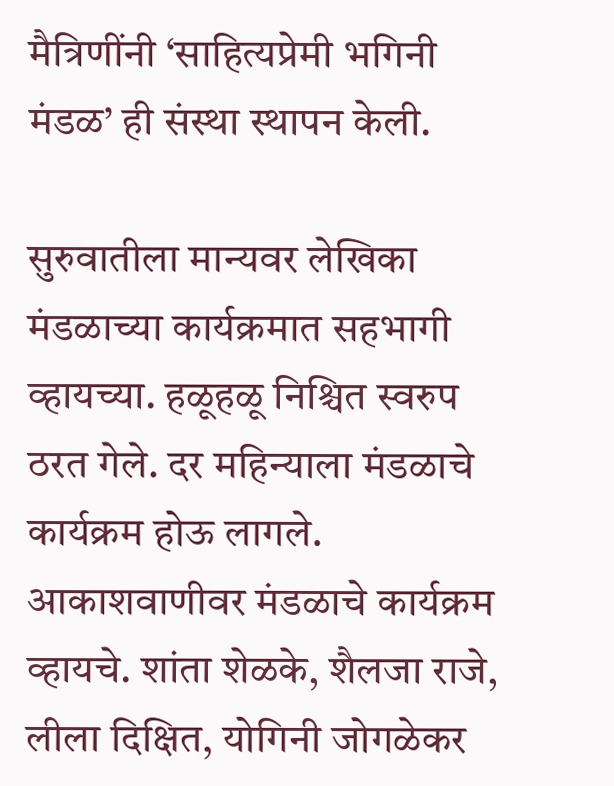मैत्रिणींनी ‘साहित्यप्रेमी भगिनी मंडळ’ ही संस्था स्थापन केली.

सुरुवातीला मान्यवर लेखिका मंडळाच्या कार्यक्रमात सहभागी व्हायच्या. हळूहळू निश्चित स्वरुप ठरत गेले. दर महिन्याला मंडळाचे कार्यक्रम होऊ लागले. आकाशवाणीवर मंडळाचे कार्यक्रम व्हायचे. शांता शेळके, शैलजा राजे, लीला दिक्षित, योगिनी जोगळेकर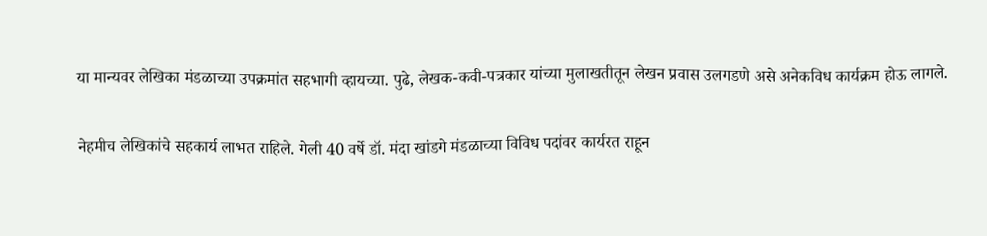या मान्यवर लेखिका मंडळाच्या उपक्रमांत सहभागी व्हायच्या. पुढे, लेखक-कवी-पत्रकार यांच्या मुलाखतीतून लेखन प्रवास उलगडणे असे अनेकविध कार्यक्रम होऊ लागले.

नेहमीच लेखिकांचे सहकार्य लाभत राहिले. गेली 40 वर्षे डॉ. मंदा खांडगे मंडळाच्या विविध पदांवर कार्यरत राहून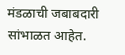मंडळाची जबाबदारी सांभाळत आहेत.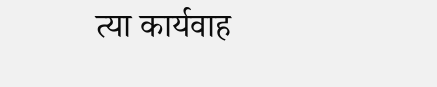त्या कार्यवाह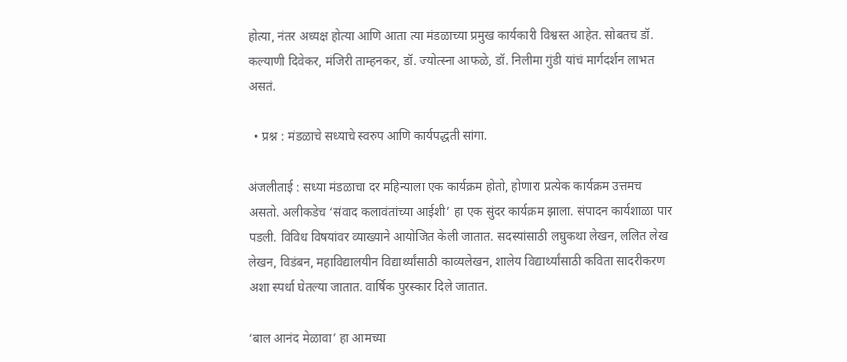होत्या, नंतर अध्यक्ष होत्या आणि आता त्या मंडळाच्या प्रमुख कार्यकारी विश्वस्त आहेत. सोबतच डॉ. कल्याणी दिवेकर, मंजिरी ताम्हनकर, डॉ. ज्योत्स्ना आफळे, डॉ. निलीमा गुंडी यांचं मार्गदर्शन लाभत असतं.

  • प्रश्न : मंडळाचे सध्याचे स्वरुप आणि कार्यपद्धती सांगा.

अंजलीताई : सध्या मंडळाचा दर महिन्याला एक कार्यक्रम होतो, होणारा प्रत्येक कार्यक्रम उत्तमच असतो. अलीकडेच ‘संवाद कलावंतांच्या आईशी’ हा एक सुंदर कार्यक्रम झाला. संपादन कार्यशाळा पार पडली. विविध विषयांवर व्याख्याने आयोजित केली जातात. सदस्यांसाठी लघुकथा लेखन, ललित लेख लेखन, विडंबन, महाविद्यालयीन विद्यार्थ्यांसाठी काव्यलेखन, शालेय विद्यार्थ्यांसाठी कविता सादरीकरण अशा स्पर्धा घेतल्या जातात. वार्षिक पुरस्कार दिले जातात.

‘बाल आनंद मेळावा’ हा आमच्या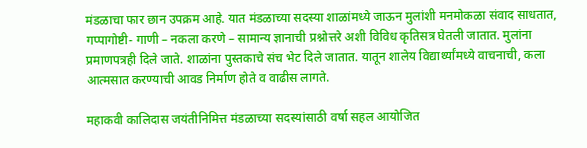मंडळाचा फार छान उपक्रम आहे. यात मंडळाच्या सदस्या शाळांमध्ये जाऊन मुलांशी मनमोकळा संवाद साधतात, गप्पागोष्टी- गाणी – नकला करणे – सामान्य ज्ञानाची प्रश्नोत्तरे अशी विविध कृतिसत्र घेतली जातात. मुलांना प्रमाणपत्रही दिले जाते. शाळांना पुस्तकाचे संच भेट दिले जातात. यातून शालेय विद्यार्थ्यांमध्ये वाचनाची, कला आत्मसात करण्याची आवड निर्माण होते व वाढीस लागते.

महाकवी कालिदास जयंतीनिमित्त मंडळाच्या सदस्यांसाठी वर्षा सहल आयोजित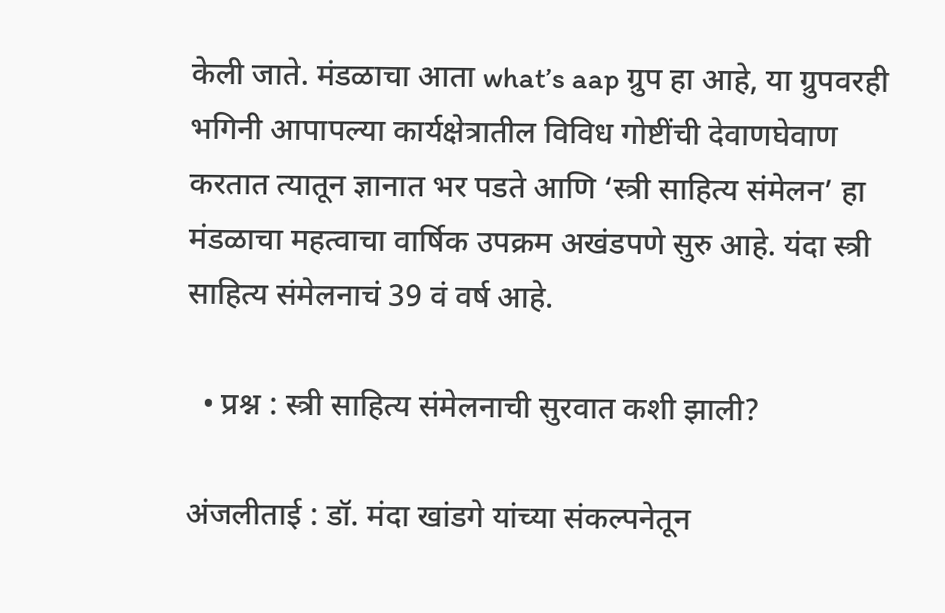केली जाते. मंडळाचा आता what’s aap ग्रुप हा आहे, या ग्रुपवरही भगिनी आपापल्या कार्यक्षेत्रातील विविध गोष्टींची देवाणघेवाण करतात त्यातून ज्ञानात भर पडते आणि ‘स्त्री साहित्य संमेलन’ हा मंडळाचा महत्वाचा वार्षिक उपक्रम अखंडपणे सुरु आहे. यंदा स्त्री साहित्य संमेलनाचं 39 वं वर्ष आहे.

  • प्रश्न : स्त्री साहित्य संमेलनाची सुरवात कशी झाली?

अंजलीताई : डॉ. मंदा खांडगे यांच्या संकल्पनेतून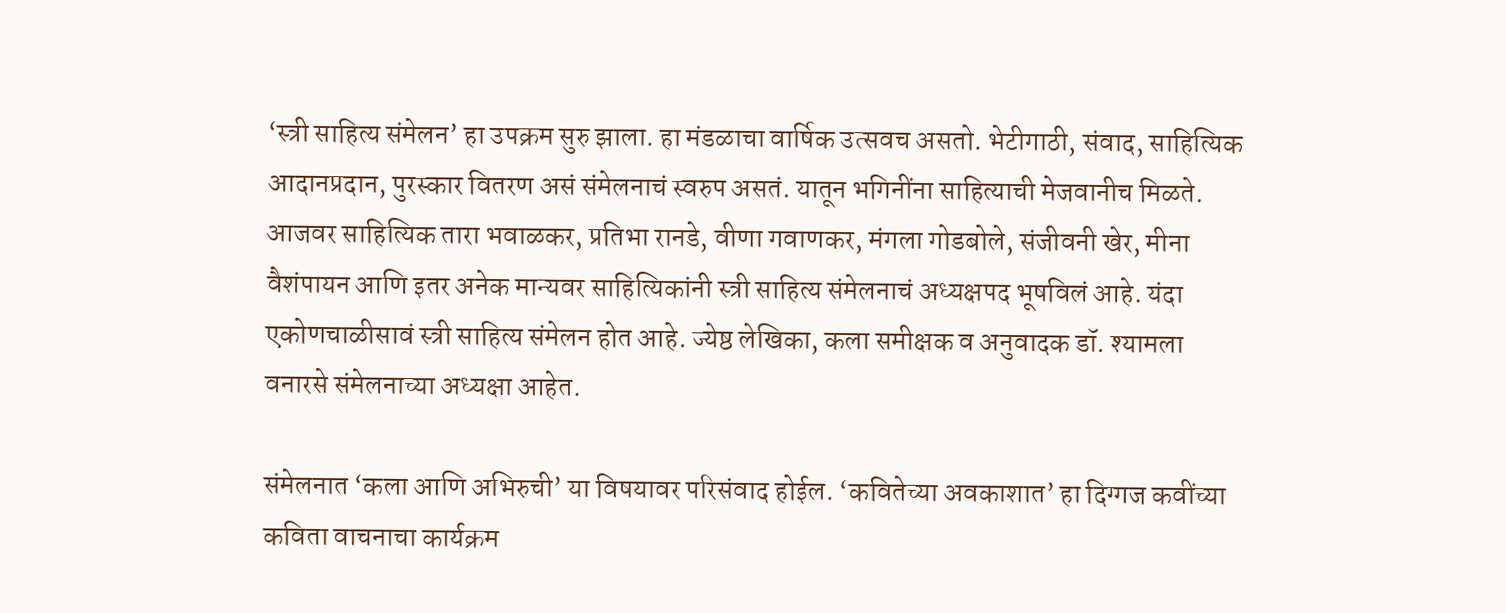‘स्त्री साहित्य संमेलन’ हा उपक्रम सुरु झाला. हा मंडळाचा वार्षिक उत्सवच असतो. भेटीगाठी, संवाद, साहित्यिक आदानप्रदान, पुरस्कार वितरण असं संमेलनाचं स्वरुप असतं. यातून भगिनींना साहित्याची मेजवानीच मिळते. आजवर साहित्यिक तारा भवाळकर, प्रतिभा रानडे, वीणा गवाणकर, मंगला गोडबोले, संजीवनी खेर, मीना वैशंपायन आणि इतर अनेक मान्यवर साहित्यिकांनी स्त्री साहित्य संमेलनाचं अध्यक्षपद भूषविलं आहे. यंदा एकोणचाळीसावं स्त्री साहित्य संमेलन होत आहे. ज्येष्ठ लेखिका, कला समीक्षक व अनुवादक डॉ. श्यामला वनारसे संमेलनाच्या अध्यक्षा आहेत.

संमेलनात ‘कला आणि अभिरुची’ या विषयावर परिसंवाद होईल. ‘कवितेच्या अवकाशात’ हा दिग्गज कवींच्या कविता वाचनाचा कार्यक्रम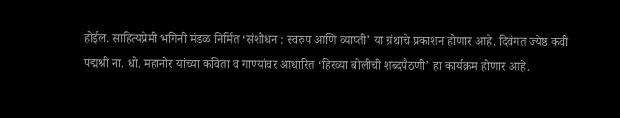होईल. साहित्यप्रेमी भगिनी मंडळ निर्मित ‘संशोधन : स्वरुप आणि व्याप्ती’ या ग्रंथाचे प्रकाशन होणार आहे. दिवंगत ज्येष्ठ कवी पद्मश्री ना. धो. महानोर यांच्या कविता व गाण्यांवर आधारित ‘हिरव्या बोलीची शब्दपैठणी’ हा कार्यक्रम होणार आहे.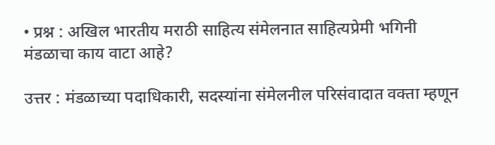• प्रश्न : अखिल भारतीय मराठी साहित्य संमेलनात साहित्यप्रेमी भगिनी मंडळाचा काय वाटा आहे?

उत्तर : मंडळाच्या पदाधिकारी, सदस्यांना संमेलनील परिसंवादात वक्ता म्हणून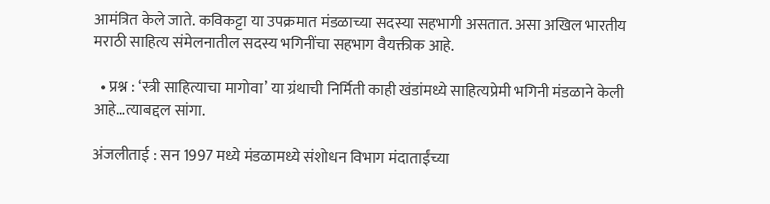आमंत्रित केले जाते. कविकट्टा या उपक्रमात मंडळाच्या सदस्या सहभागी असतात. असा अखिल भारतीय मराठी साहित्य संमेलनातील सदस्य भगिनींचा सहभाग वैयक्तीक आहे.

  • प्रश्न : ‘स्त्री साहित्याचा मागोवा’ या ग्रंथाची निर्मिती काही खंडांमध्ये साहित्यप्रेमी भगिनी मंडळाने केली आहे…त्याबद्दल सांगा.

अंजलीताई : सन 1997 मध्ये मंडळामध्ये संशोधन विभाग मंदाताईंच्या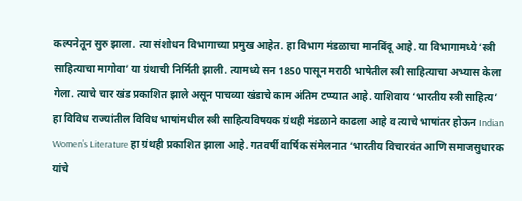कल्पनेतून सुरु झाला. त्या संशोधन विभागाच्या प्रमुख आहेत. हा विभाग मंडळाचा मानबिंदू आहे. या विभागामध्ये ‘स्त्री साहित्याचा मागोवा’ या ग्रंथाची निर्मिती झाली. त्यामध्ये सन 1850 पासून मराठी भाषेतील स्त्री साहित्याचा अभ्यास केला गेला. त्याचे चार खंड प्रकाशित झाले असून पाचव्या खंडाचे काम अंतिम टप्प्यात आहे. याशिवाय ‘भारतीय स्त्री साहित्य’ हा विविध राज्यांतील विविध भाषांमधील स्त्री साहित्यविषयक ग्रंथही मंडळाने काढला आहे व त्याचे भाषांतर होऊन Indian Women’s Literature हा ग्रंथही प्रकाशित झाला आहे. गतवर्षी वार्षिक संमेलनात ‘भारतीय विचारवंत आणि समाजसुधारक यांचे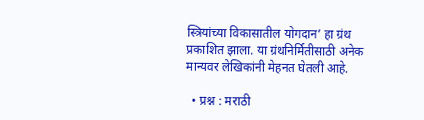स्त्रियांच्या विकासातील योगदान’ हा ग्रंथ प्रकाशित झाला. या ग्रंथनिर्मितीसाठी अनेक मान्यवर लेखिकांनी मेहनत घेतली आहे.

  • प्रश्न : मराठी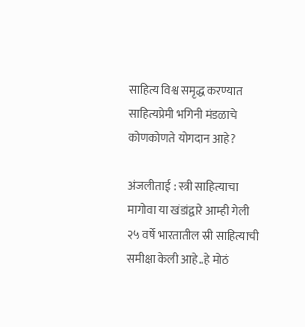साहित्य विश्व समृद्ध करण्यात साहित्यप्रेमी भगिनी मंडळाचे कोणकोणते योगदान आहे?

अंजलीताई : स्त्री साहित्याचा मागोवा या खंडांद्वारे आम्ही गेली २५ वर्षे भारतातील स्री साहित्याची समीक्षा केली आहे..हे मोठं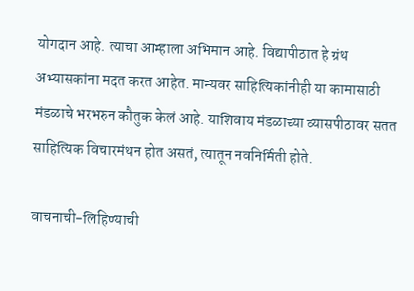योगदान आहे. त्याचा आम्हाला अभिमान आहे. विद्यापीठात हे ग्रंथ अभ्यासकांना मदत करत आहेत. मान्यवर साहित्यिकांनीही या कामासाठी मंडळाचे भरभरुन कौतुक केलं आहे. याशिवाय मंडळाच्या व्यासपीठावर सतत साहित्यिक विचारमंथन होत असतं, त्यातून नवनिर्मिती होते.

वाचनाची-लिहिण्याची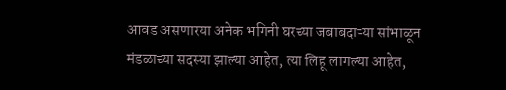आवड असणारया अनेक भगिनी घरच्या जबाबदाऱ्या सांभाळून मंडळाच्या सदस्या झाल्या आहेत, त्या लिहू लागल्या आहेत,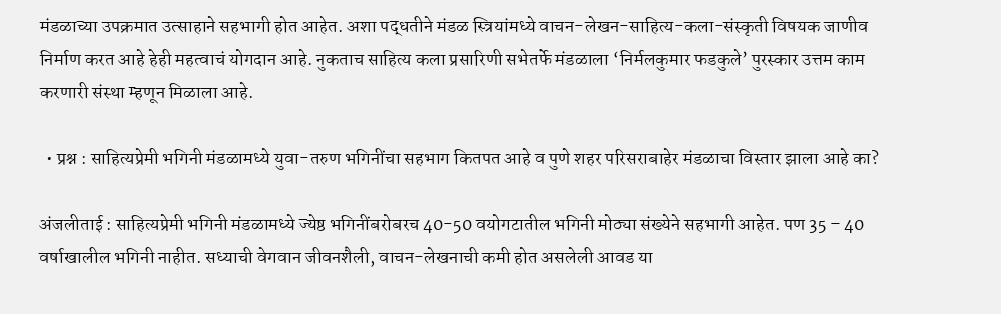मंडळाच्या उपक्रमात उत्साहाने सहभागी होत आहेत. अशा पद्धतीने मंडळ स्त्रियांमध्ये वाचन-लेखन-साहित्य-कला-संस्कृती विषयक जाणीव निर्माण करत आहे हेही महत्वाचं योगदान आहे. नुकताच साहित्य कला प्रसारिणी सभेतर्फे मंडळाला ‘निर्मलकुमार फडकुले’ पुरस्कार उत्तम काम करणारी संस्था म्हणून मिळाला आहे.

  • प्रश्न : साहित्यप्रेमी भगिनी मंडळामध्ये युवा-तरुण भगिनींचा सहभाग कितपत आहे व पुणे शहर परिसराबाहेर मंडळाचा विस्तार झाला आहे का?

अंजलीताई : साहित्यप्रेमी भगिनी मंडळामध्ये ज्येष्ठ भगिनींबरोबरच 40-50 वयोगटातील भगिनी मोठ्या संख्येने सहभागी आहेत. पण 35 – 40 वर्षाखालील भगिनी नाहीत. सध्याची वेगवान जीवनशैली, वाचन-लेखनाची कमी होत असलेली आवड या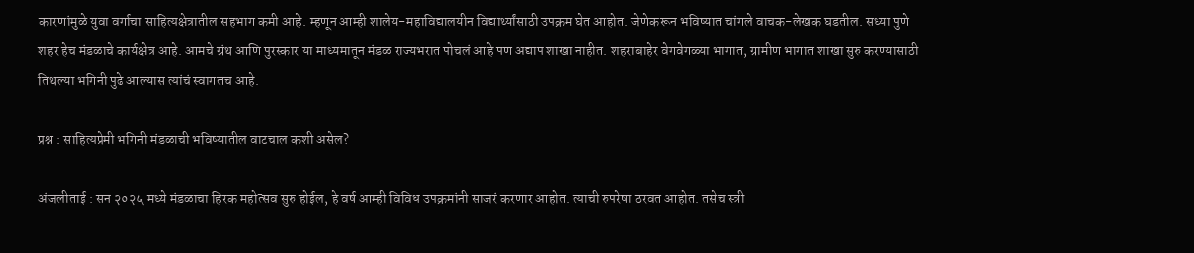कारणांमुळे युवा वर्गाचा साहित्यक्षेत्रातील सहभाग कमी आहे. म्हणून आम्ही शालेय-महाविद्यालयीन विद्यार्थ्यांसाठी उपक्रम घेत आहोत. जेणेकरून भविष्यात चांगले वाचक-लेखक घडतील. सध्या पुणे शहर हेच मंडळाचे कार्यक्षेत्र आहे. आमचे ग्रंथ आणि पुरस्कार या माध्यमातून मंडळ राज्यभरात पोचलं आहे पण अद्याप शाखा नाहीत. शहराबाहेर वेगवेगळ्या भागात, ग्रामीण भागात शाखा सुरु करण्यासाठी तिथल्या भगिनी पुढे आल्यास त्यांचं स्वागतच आहे.

प्रश्न : साहित्यप्रेमी भगिनी मंडळाची भविष्यातील वाटचाल कशी असेल?

अंजलीताई : सन २०२५ मध्ये मंडळाचा हिरक महोत्सव सुरु होईल, हे वर्ष आम्ही विविध उपक्रमांनी साजरं करणार आहोत. त्याची रुपरेषा ठरवत आहोत. तसेच स्त्री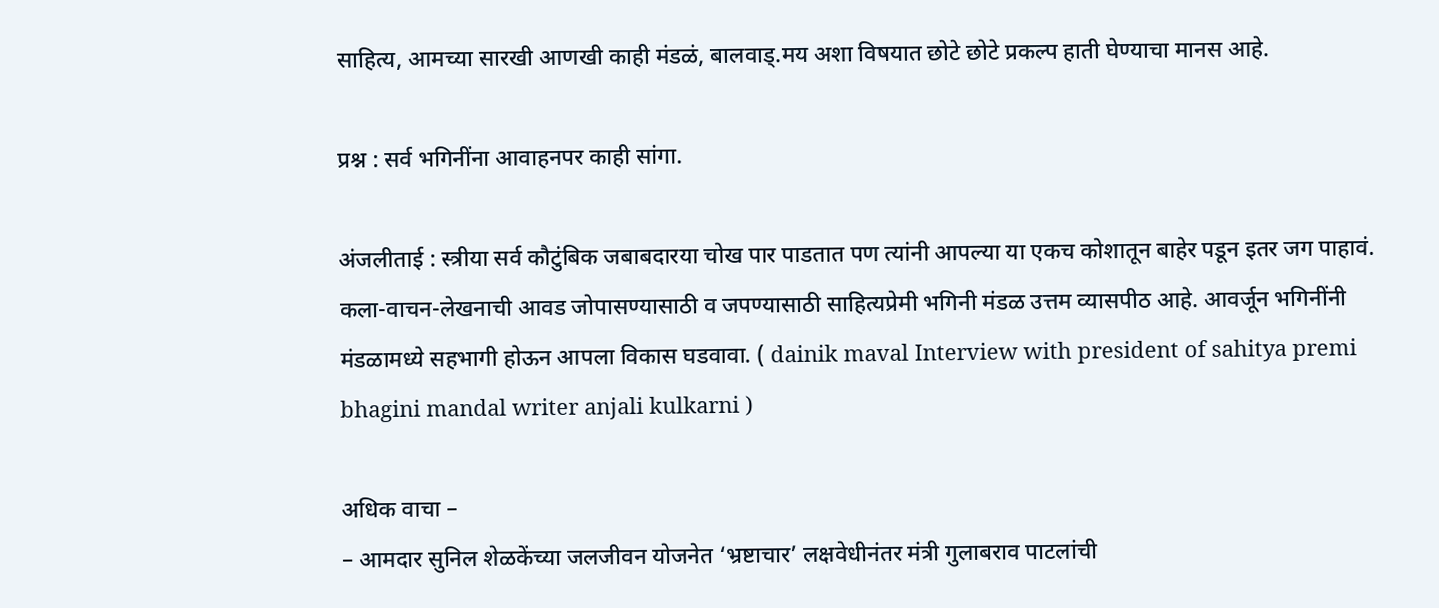साहित्य, आमच्या सारखी आणखी काही मंडळं, बालवाड्.मय अशा विषयात छोटे छोटे प्रकल्प हाती घेण्याचा मानस आहे.

प्रश्न : सर्व भगिनींना आवाहनपर काही सांगा.

अंजलीताई : स्त्रीया सर्व कौटुंबिक जबाबदारया चोख पार पाडतात पण त्यांनी आपल्या या एकच कोशातून बाहेर पडून इतर जग पाहावं. कला-वाचन-लेखनाची आवड जोपासण्यासाठी व जपण्यासाठी साहित्यप्रेमी भगिनी मंडळ उत्तम व्यासपीठ आहे. आवर्जून भगिनींनी मंडळामध्ये सहभागी होऊन आपला विकास घडवावा. ( dainik maval Interview with president of sahitya premi bhagini mandal writer anjali kulkarni )

अधिक वाचा –
– आमदार सुनिल शेळकेंच्या जलजीवन योजनेत ‘भ्रष्टाचार’ लक्षवेधीनंतर मंत्री गुलाबराव पाटलांची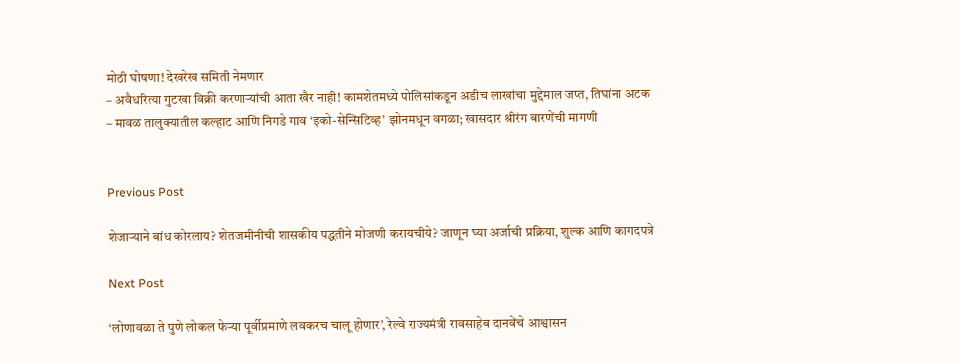मोठी घोषणा! देखरेख समिती नेमणार
– अवैधरित्या गुटखा विक्री करणाऱ्यांची आता खैर नाही! कामशेतमध्ये पोलिसांकडून अडीच लाखांचा मुद्देमाल जप्त, तिघांना अटक
– मावळ तालुक्यातील कल्हाट आणि निगडे गाव ‘इको-सेन्सिटिव्ह’ झोनमधून वगळा; खासदार श्रीरंग बारणेंची मागणी


Previous Post

शेजाऱ्याने बांध कोरलाय? शेतजमीनीची शासकीय पद्धतीने मोजणी करायचीये? जाणून घ्या अर्जाची प्रक्रिया, शुल्क आणि कागदपत्रे

Next Post

‘लोणावळा ते पुणे लोकल फेऱ्या पूर्वीप्रमाणे लवकरच चालू होणार’, रेल्वे राज्यमंत्री रावसाहेब दानवेंचे आश्वासन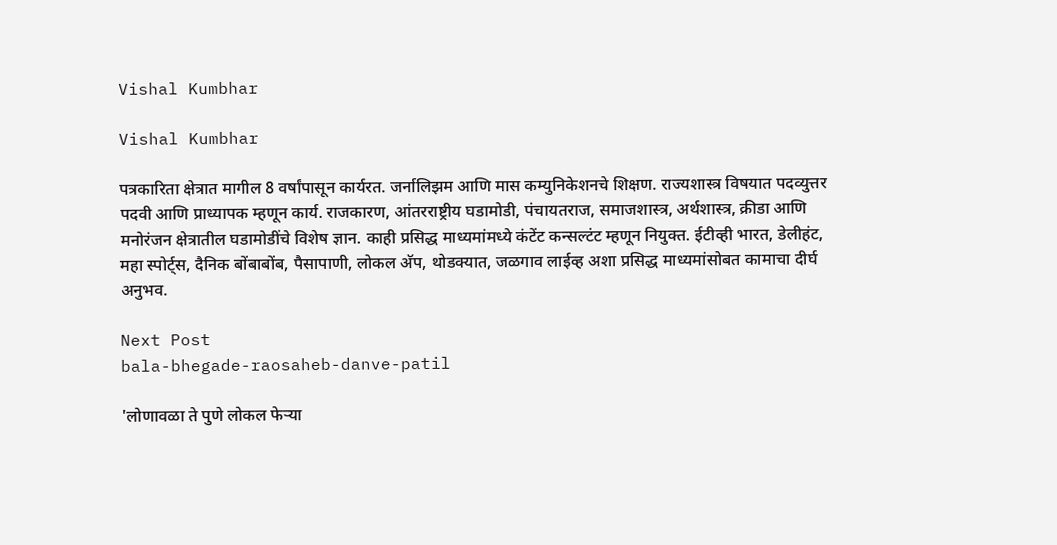Vishal Kumbhar

Vishal Kumbhar

पत्रकारिता क्षेत्रात मागील 8 वर्षांपासून कार्यरत. जर्नालिझम आणि मास कम्युनिकेशनचे शिक्षण. राज्यशास्त्र विषयात पदव्युत्तर पदवी आणि प्राध्यापक म्हणून कार्य. राजकारण, आंतरराष्ट्रीय घडामोडी, पंचायतराज, समाजशास्त्र, अर्थशास्त्र, क्रीडा आणि मनोरंजन क्षेत्रातील घडामोडींचे विशेष ज्ञान. काही प्रसिद्ध माध्यमांमध्ये कंटेंट कन्सल्टंट म्हणून नियुक्त. ईटीव्ही भारत, डेलीहंट, महा स्पोर्ट्स, दैनिक बोंबाबोंब, पैसापाणी, लोकल अ‍ॅप, थोडक्यात, जळगाव लाईव्ह अशा प्रसिद्ध माध्यमांसोबत कामाचा दीर्घ अनुभव.

Next Post
bala-bhegade-raosaheb-danve-patil

'लोणावळा ते पुणे लोकल फेऱ्या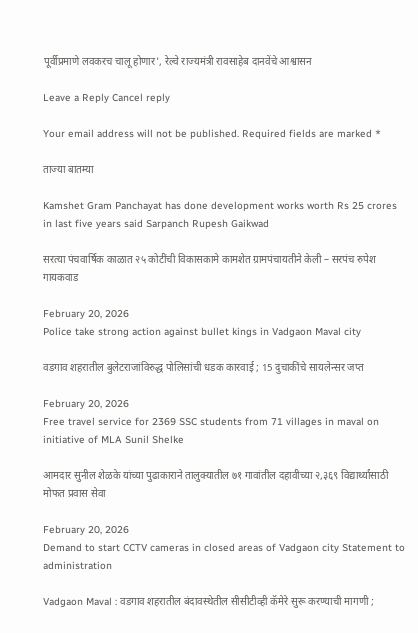पूर्वीप्रमाणे लवकरच चालू होणार', रेल्वे राज्यमंत्री रावसाहेब दानवेंचे आश्वासन

Leave a Reply Cancel reply

Your email address will not be published. Required fields are marked *

ताज्या बातम्या

Kamshet Gram Panchayat has done development works worth Rs 25 crores in last five years said Sarpanch Rupesh Gaikwad

सरत्या पंचवार्षिक काळात २५ कोटींची विकासकामे कामशेत ग्रामपंचायतीने केली – सरपंच रुपेश गायकवाड

February 20, 2026
Police take strong action against bullet kings in Vadgaon Maval city

वडगाव शहरातील बुलेटराजांविरुद्ध पोलिसांची धडक कारवाई ; 15 दुचाकींचे सायलेन्सर जप्त

February 20, 2026
Free travel service for 2369 SSC students from 71 villages in maval on initiative of MLA Sunil Shelke

आमदार सुनील शेळके यांच्या पुढाकाराने तालुक्यातील ७१ गावांतील दहावीच्या २,३६९ विद्यार्थ्यांसाठी मोफत प्रवास सेवा

February 20, 2026
Demand to start CCTV cameras in closed areas of Vadgaon city Statement to administration

Vadgaon Maval : वडगाव शहरातील बंदावस्थेतील सीसीटीव्ही कॅमेरे सुरू करण्याची मागणी ;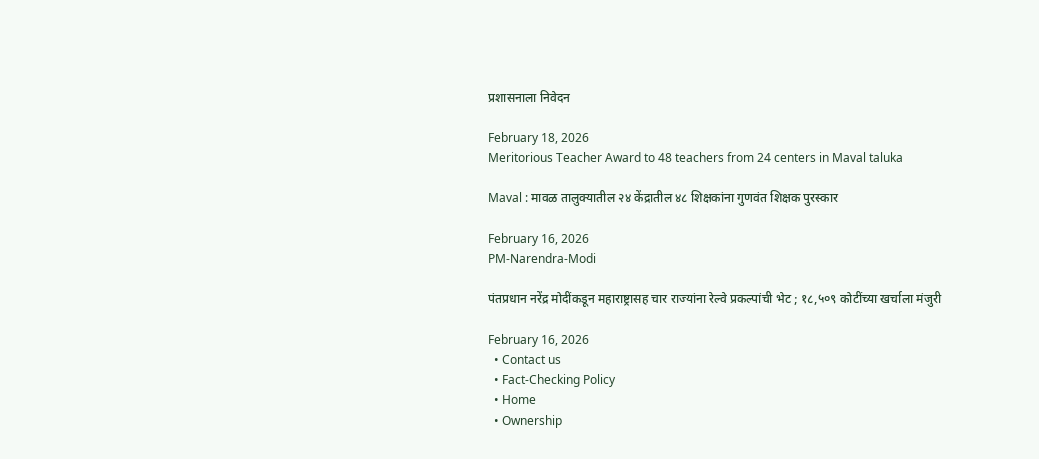प्रशासनाला निवेदन

February 18, 2026
Meritorious Teacher Award to 48 teachers from 24 centers in Maval taluka

Maval : मावळ तालुक्यातील २४ केंद्रातील ४८ शिक्षकांना गुणवंत शिक्षक पुरस्कार

February 16, 2026
PM-Narendra-Modi

पंतप्रधान नरेंद्र मोदींकडून महाराष्ट्रासह चार राज्यांना रेल्वे प्रकल्पांची भेट ; १८,५०९ कोटींच्या खर्चाला मंजुरी

February 16, 2026
  • Contact us
  • Fact-Checking Policy
  • Home
  • Ownership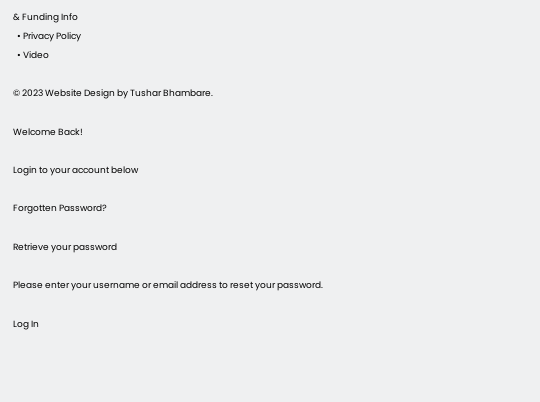& Funding Info
  • Privacy Policy
  • Video

© 2023 Website Design by Tushar Bhambare.

Welcome Back!

Login to your account below

Forgotten Password?

Retrieve your password

Please enter your username or email address to reset your password.

Log In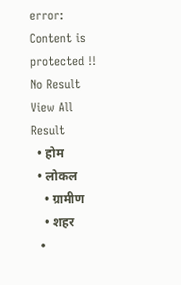error: Content is protected !!
No Result
View All Result
  • होम
  • लोकल
    • ग्रामीण
    • शहर
  •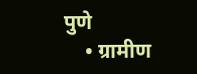पुणे
    • ग्रामीण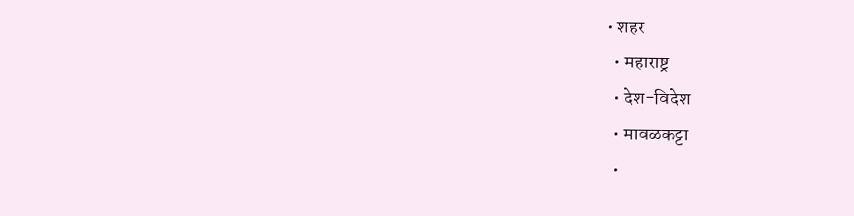• शहर
  • महाराष्ट्र
  • देश-विदेश
  • मावळकट्टा
  •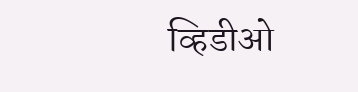व्हिडीओ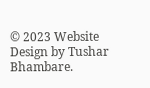© 2023 Website Design by Tushar Bhambare.